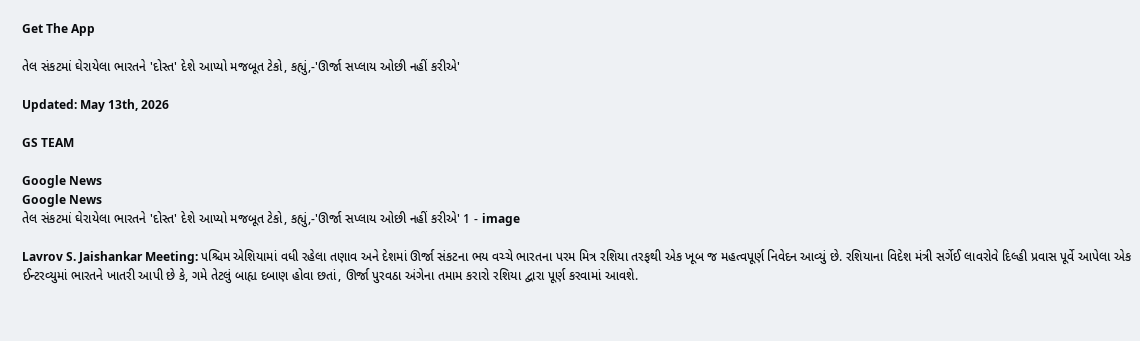Get The App

તેલ સંકટમાં ઘેરાયેલા ભારતને 'દોસ્ત' દેશે આપ્યો મજબૂત ટેકો, કહ્યું,-'ઊર્જા સપ્લાય ઓછી નહીં કરીએ'

Updated: May 13th, 2026

GS TEAM

Google News
Google News
તેલ સંકટમાં ઘેરાયેલા ભારતને 'દોસ્ત' દેશે આપ્યો મજબૂત ટેકો, કહ્યું,-'ઊર્જા સપ્લાય ઓછી નહીં કરીએ' 1 - image

Lavrov S. Jaishankar Meeting: પશ્ચિમ એશિયામાં વધી રહેલા તણાવ અને દેશમાં ઊર્જા સંકટના ભય વચ્ચે ભારતના પરમ મિત્ર રશિયા તરફથી એક ખૂબ જ મહત્વપૂર્ણ નિવેદન આવ્યું છે. રશિયાના વિદેશ મંત્રી સર્ગેઈ લાવરોવે દિલ્હી પ્રવાસ પૂર્વે આપેલા એક ઈન્ટરવ્યુમાં ભારતને ખાતરી આપી છે કે, ગમે તેટલું બાહ્ય દબાણ હોવા છતાં, ઊર્જા પુરવઠા અંગેના તમામ કરારો રશિયા દ્વારા પૂર્ણ કરવામાં આવશે.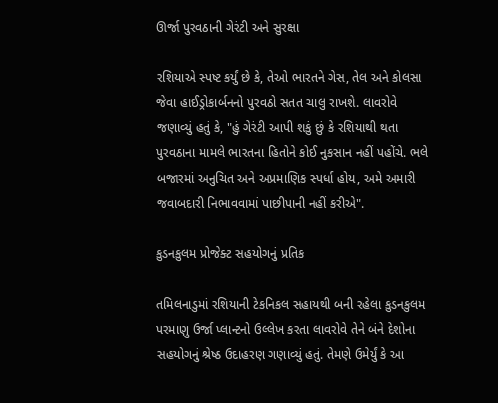ઊર્જા પુરવઠાની ગેરંટી અને સુરક્ષા

રશિયાએ સ્પષ્ટ કર્યું છે કે, તેઓ ભારતને ગેસ, તેલ અને કોલસા જેવા હાઈડ્રોકાર્બનનો પુરવઠો સતત ચાલુ રાખશે. લાવરોવે જણાવ્યું હતું કે, "હું ગેરંટી આપી શકું છું કે રશિયાથી થતા પુરવઠાના મામલે ભારતના હિતોને કોઈ નુકસાન નહીં પહોંચે. ભલે બજારમાં અનુચિત અને અપ્રમાણિક સ્પર્ધા હોય, અમે અમારી જવાબદારી નિભાવવામાં પાછીપાની નહીં કરીએ".

કુડનકુલમ પ્રોજેક્ટ સહયોગનું પ્રતિક

તમિલનાડુમાં રશિયાની ટેકનિકલ સહાયથી બની રહેલા કુડનકુલમ પરમાણુ ઉર્જા પ્લાન્ટનો ઉલ્લેખ કરતા લાવરોવે તેને બંને દેશોના સહયોગનું શ્રેષ્ઠ ઉદાહરણ ગણાવ્યું હતું. તેમણે ઉમેર્યું કે આ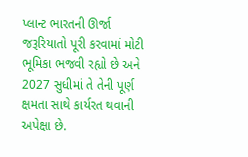પ્લાન્ટ ભારતની ઊર્જા જરૂરિયાતો પૂરી કરવામાં મોટી ભૂમિકા ભજવી રહ્યો છે અને 2027 સુધીમાં તે તેની પૂર્ણ ક્ષમતા સાથે કાર્યરત થવાની અપેક્ષા છે.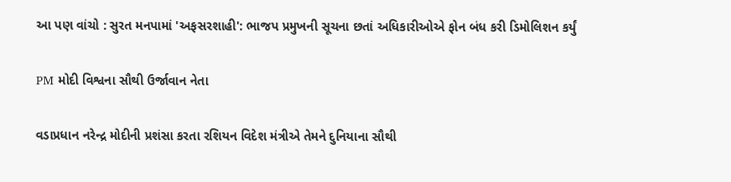આ પણ વાંચો : સુરત મનપામાં 'અફસરશાહી': ભાજપ પ્રમુખની સૂચના છતાં અધિકારીઓએ ફોન બંધ કરી ડિમોલિશન કર્યું

PM મોદી વિશ્વના સૌથી ઉર્જાવાન નેતા

વડાપ્રધાન નરેન્દ્ર મોદીની પ્રશંસા કરતા રશિયન વિદેશ મંત્રીએ તેમને દુનિયાના સૌથી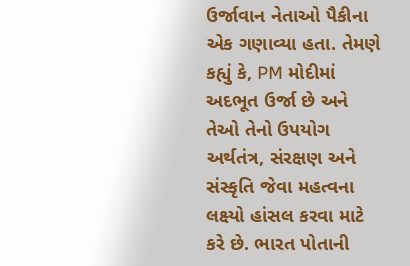ઉર્જાવાન નેતાઓ પૈકીના એક ગણાવ્યા હતા. તેમણે કહ્યું કે, PM મોદીમાં અદભૂત ઉર્જા છે અને તેઓ તેનો ઉપયોગ અર્થતંત્ર, સંરક્ષણ અને સંસ્કૃતિ જેવા મહત્વના લક્ષ્યો હાંસલ કરવા માટે કરે છે. ભારત પોતાની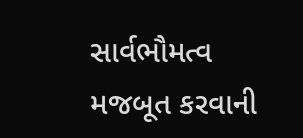સાર્વભૌમત્વ મજબૂત કરવાની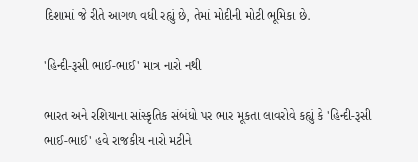દિશામાં જે રીતે આગળ વધી રહ્યું છે, તેમાં મોદીની મોટી ભૂમિકા છે.

'હિન્દી-રૂસી ભાઈ-ભાઈ' માત્ર નારો નથી

ભારત અને રશિયાના સાંસ્કૃતિક સંબંધો પર ભાર મૂકતા લાવરોવે કહ્યું કે 'હિન્દી-રૂસી ભાઈ-ભાઈ' હવે રાજકીય નારો મટીને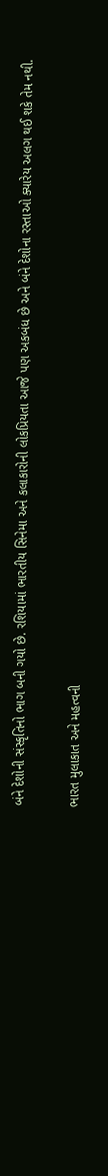બંને દેશોની સંસ્કૃતિનો ભાગ બની ગયો છે. રશિયામાં ભારતીય સિનેમા અને કલાકારોની લોકપ્રિયતા આજે પણ અકબંધ છે અને બંને દેશોના રસ્તાઓ ક્યારેય અલગ થઈ શકે તેમ નથી.

ભારત મુલાકાત અને મહત્વની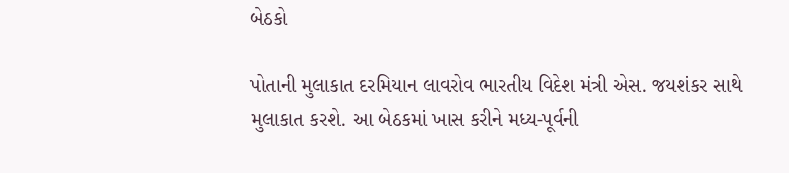બેઠકો

પોતાની મુલાકાત દરમિયાન લાવરોવ ભારતીય વિદેશ મંત્રી એસ. જયશંકર સાથે મુલાકાત કરશે. આ બેઠકમાં ખાસ કરીને મધ્ય-પૂર્વની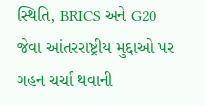સ્થિતિ, BRICS અને G20 જેવા આંતરરાષ્ટ્રીય મુદ્દાઓ પર ગહન ચર્ચા થવાની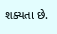શક્યતા છે.